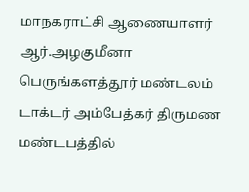மாநகராட்சி ஆணையாளர் ஆர்.அழகுமீனா பெருங்களத்தூர் மண்டலம் டாக்டர் அம்பேத்கர் திருமண மண்டபத்தில்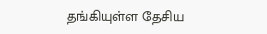தங்கியுள்ள தேசிய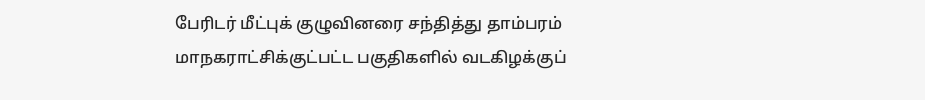பேரிடர் மீட்புக் குழுவினரை சந்தித்து தாம்பரம் மாநகராட்சிக்குட்பட்ட பகுதிகளில் வடகிழக்குப்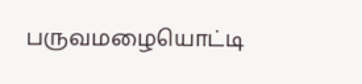பருவமழையொட்டி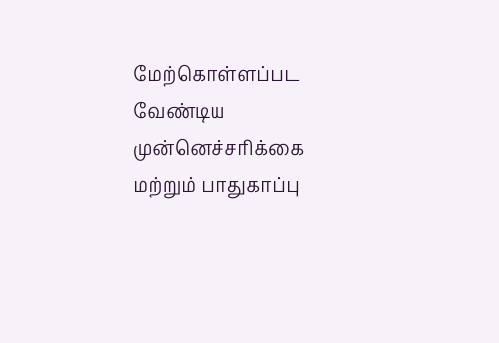மேற்கொள்ளப்பட வேண்டிய முன்னெச்சரிக்கை மற்றும் பாதுகாப்பு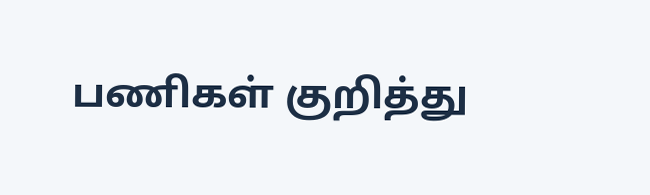பணிகள் குறித்து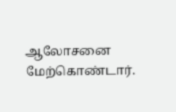ஆலோசனை மேற்கொண்டார்.